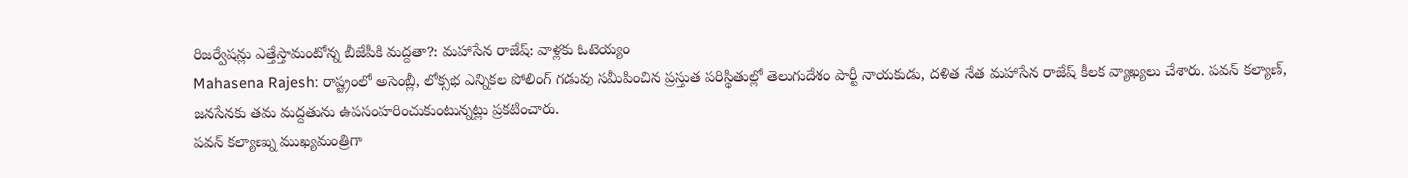రిజర్వేషన్లు ఎత్తేస్తామంటోన్న బీజేపీకి మద్దతా?: మహాసేన రాజేష్: వాళ్లకు ఓటెయ్యం
Mahasena Rajesh: రాష్ట్రంలో అసెంబ్లీ, లోక్సభ ఎన్నికల పోలింగ్ గడువు సమీపించిన ప్రస్తుత పరిస్థితుల్లో తెలుగుదేశం పార్టీ నాయకుడు, దళిత నేత మహాసేన రాజేష్ కీలక వ్యాఖ్యలు చేశారు. పవన్ కల్యాణ్, జనసేనకు తమ మద్దతును ఉపసంహరించుకుంటున్నట్లు ప్రకటించారు.
పవన్ కల్యాణ్ను ముఖ్యమంత్రిగా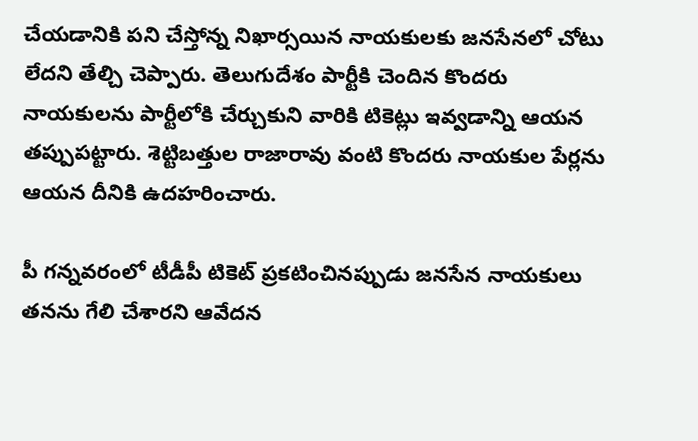చేయడానికి పని చేస్తోన్న నిఖార్సయిన నాయకులకు జనసేనలో చోటు లేదని తేల్చి చెప్పారు. తెలుగుదేశం పార్టీకి చెందిన కొందరు నాయకులను పార్టీలోకి చేర్చుకుని వారికి టికెట్లు ఇవ్వడాన్ని ఆయన తప్పుపట్టారు. శెట్టిబత్తుల రాజారావు వంటి కొందరు నాయకుల పేర్లను ఆయన దీనికి ఉదహరించారు.

పీ గన్నవరంలో టీడీపీ టికెట్ ప్రకటించినప్పుడు జనసేన నాయకులు తనను గేలి చేశారని ఆవేదన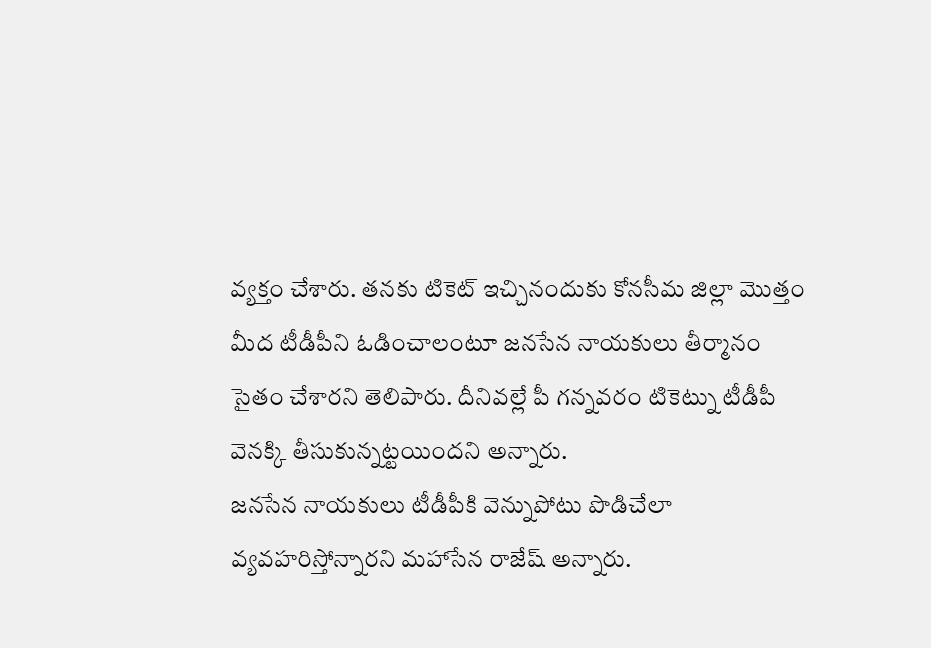వ్యక్తం చేశారు. తనకు టికెట్ ఇచ్చినందుకు కోనసీమ జిల్లా మొత్తం మీద టీడీపీని ఓడించాలంటూ జనసేన నాయకులు తీర్మానం సైతం చేశారని తెలిపారు. దీనివల్లే పీ గన్నవరం టికెట్ను టీడీపీ వెనక్కి తీసుకున్నట్టయిందని అన్నారు.
జనసేన నాయకులు టీడీపీకి వెన్నుపోటు పొడిచేలా వ్యవహరిస్తోన్నారని మహాసేన రాజేష్ అన్నారు.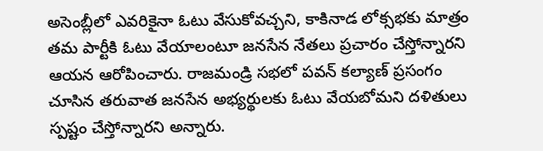అసెంబ్లీలో ఎవరికైనా ఓటు వేసుకోవచ్చని, కాకినాడ లోక్సభకు మాత్రం తమ పార్టీకి ఓటు వేయాలంటూ జనసేన నేతలు ప్రచారం చేస్తోన్నారని ఆయన ఆరోపించారు. రాజమండ్రి సభలో పవన్ కల్యాణ్ ప్రసంగం చూసిన తరువాత జనసేన అభ్యర్థులకు ఓటు వేయబోమని దళితులు స్పష్టం చేస్తోన్నారని అన్నారు.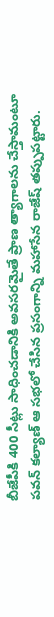బీజేపీకి 400 సీట్లు సాధించడానికి అవసరమైతే ప్రాణ త్యాగాలను చేస్తామంటూ పవన్ కల్యాణ్ ఆ సభలో చేసిన ప్రసంగాన్ని మహాసేన రాజేష్ తప్పుపట్టారు.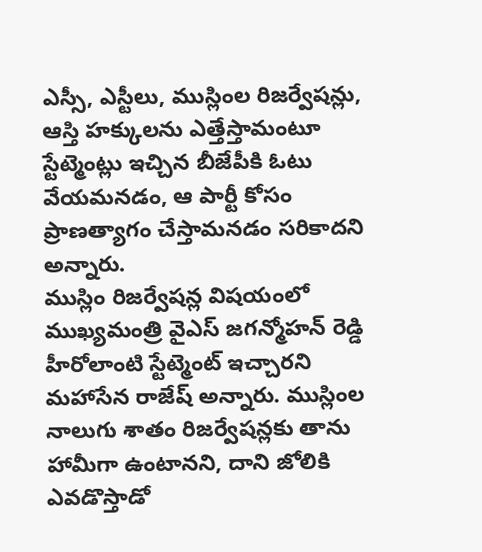ఎస్సీ, ఎస్టీలు, ముస్లింల రిజర్వేషన్లు, ఆస్తి హక్కులను ఎత్తేస్తామంటూ స్టేట్మెంట్లు ఇచ్చిన బీజేపీకి ఓటు వేయమనడం, ఆ పార్టీ కోసం ప్రాణత్యాగం చేస్తామనడం సరికాదని అన్నారు.
ముస్లిం రిజర్వేషన్ల విషయంలో ముఖ్యమంత్రి వైఎస్ జగన్మోహన్ రెడ్డి హీరోలాంటి స్టేట్మెంట్ ఇచ్చారని మహాసేన రాజేష్ అన్నారు. ముస్లింల నాలుగు శాతం రిజర్వేషన్లకు తాను హామీగా ఉంటానని, దాని జోలికి ఎవడొస్తాడో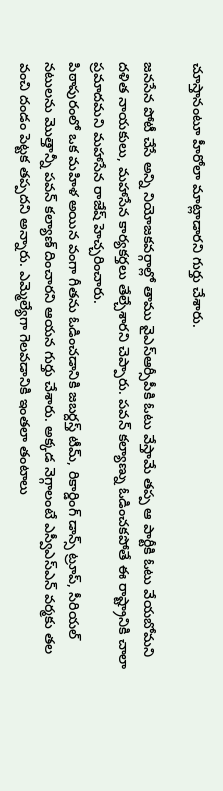చూస్తానంటూ హీరోలా మాట్లాడారని గుర్తు చేశారు.

జనసేన పోటీ చేసే అన్ని నియోజకవర్గాల్లో తాము వైఎస్ఆర్సీపీకి ఓటు వేస్తామే తప్ప ఆ పార్టీకి ఓటు వేయబోమని దళిత నాయకులు, మహాసేన కార్యకర్తలు తేల్చేశారని చెప్పారు. పవన్ కల్యాణ్ను ఓడించకపోతే ఈ రాష్ట్రానికి చాలా ప్రమాదమని మహాసేన రాజేష్ హెచ్చరించారు.
పిఠాపురంలో ఒక మహిళ అయిన వంగా గీతను ఓడించడానికి జబర్దస్త్ టీమ్, రికార్డింగ్ డాన్స్ ట్రూప్, సీరియల్ నటులను మొత్తాన్నీ పవన్ కల్యాణ్ దించారని ఆయన గుర్తు చేశారు. అక్కడ నెగ్గాలంటే ఎస్వీఎస్ఎన్ వర్మకు తల వంచి దండం పెట్టక తప్పదని అన్నారు. ఎమ్మెల్యేగా గెలవడానికి ఇంతలా తంటాలు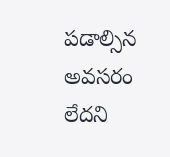పడాల్సిన అవసరం లేదని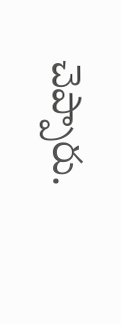చెప్పారు.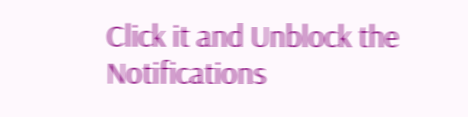Click it and Unblock the Notifications